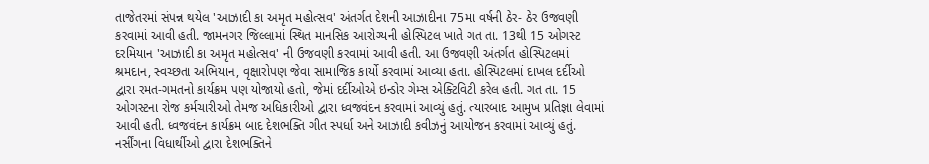તાજેતરમાં સંપન્ન થયેલ 'આઝાદી કા અમૃત મહોત્સવ' અંતર્ગત દેશની આઝાદીના 75મા વર્ષની ઠેર- ઠેર ઉજવણી કરવામાં આવી હતી. જામનગર જિલ્લામાં સ્થિત માનસિક આરોગ્યની હોસ્પિટલ ખાતે ગત તા. 13થી 15 ઓગસ્ટ દરમિયાન 'આઝાદી કા અમૃત મહોત્સવ' ની ઉજવણી કરવામાં આવી હતી. આ ઉજવણી અંતર્ગત હોસ્પિટલમાં શ્રમદાન, સ્વચ્છતા અભિયાન, વૃક્ષારોપણ જેવા સામાજિક કાર્યો કરવામાં આવ્યા હતા. હોસ્પિટલમાં દાખલ દર્દીઓ દ્વારા રમત-ગમતનો કાર્યક્રમ પણ યોજાયો હતો, જેમાં દર્દીઓએ ઇન્ડોર ગેમ્સ એક્ટિવિટી કરેલ હતી. ગત તા. 15 ઓગસ્ટના રોજ કર્મચારીઓ તેમજ અધિકારીઓ દ્વારા ધ્વજવંદન કરવામાં આવ્યું હતું. ત્યારબાદ આમુખ પ્રતિજ્ઞા લેવામાં આવી હતી. ધ્વજવંદન કાર્યક્રમ બાદ દેશભક્તિ ગીત સ્પર્ધા અને આઝાદી કવીઝનું આયોજન કરવામાં આવ્યું હતું. નર્સીંગના વિધાર્થીઓ દ્વારા દેશભક્તિને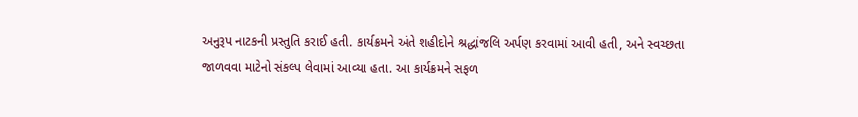અનુરૂપ નાટકની પ્રસ્તુતિ કરાઈ હતી. કાર્યક્રમને અંતે શહીદોને શ્રદ્ધાંજલિ અર્પણ કરવામાં આવી હતી, અને સ્વચ્છતા જાળવવા માટેનો સંકલ્પ લેવામાં આવ્યા હતા. આ કાર્યક્રમને સફળ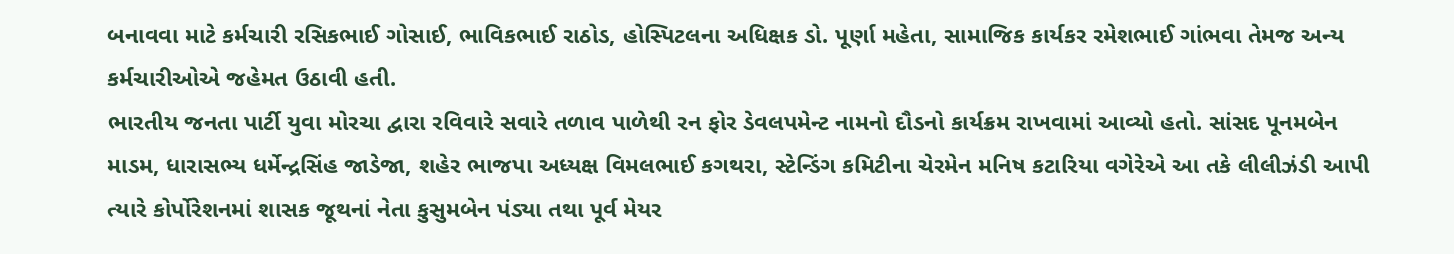બનાવવા માટે કર્મચારી રસિકભાઈ ગોસાઈ, ભાવિકભાઈ રાઠોડ, હોસ્પિટલના અધિક્ષક ડો. પૂર્ણા મહેતા, સામાજિક કાર્યકર રમેશભાઈ ગાંભવા તેમજ અન્ય કર્મચારીઓએ જહેમત ઉઠાવી હતી.
ભારતીય જનતા પાર્ટી યુવા મોરચા દ્વારા રવિવારે સવારે તળાવ પાળેથી રન ફોર ડેવલપમેન્ટ નામનો દૌડનો કાર્યક્રમ રાખવામાં આવ્યો હતો. સાંસદ પૂનમબેન માડમ, ધારાસભ્ય ધર્મેન્દ્રસિંહ જાડેજા, શહેર ભાજપા અધ્યક્ષ વિમલભાઈ કગથરા, સ્ટેન્ડિંગ કમિટીના ચેરમેન મનિષ કટારિયા વગેરેએ આ તકે લીલીઝંડી આપી ત્યારે કોર્પોરેશનમાં શાસક જૂથનાં નેતા કુસુમબેન પંડ્યા તથા પૂર્વ મેયર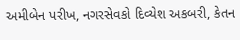અમીબેન પરીખ, નગરસેવકો દિવ્યેશ અકબરી, કેતન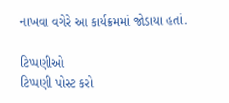નાખવા વગેરે આ કાર્યક્રમમાં જોડાયા હતાં.

ટિપ્પણીઓ
ટિપ્પણી પોસ્ટ કરો